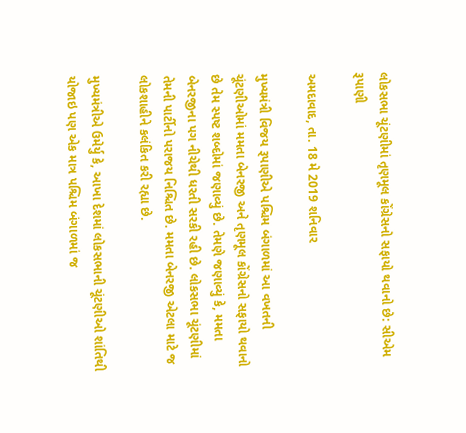લોકસભા ચૂંટણીમાં તૃણમૂલ કોંગ્રેસનો સફાયો થવાનો છે: સીએમ રૂપાણી

અમદાવાદ, તા. 18 મે 2019 શનિવાર

મુખ્યમંત્રી વિજય રૂપાણીએ પશ્ચિમ બંગાળમાં આ વખતની ચૂંટણીઓમાં મમતા બેનરજી અને તૃણમૂલ કોંગ્રેસનો સફાયો થવાનો છે તેમ સ્પષ્ટ શબ્દોમાં જણાવ્યું છે. તેમણે જણાવ્યું કે, મમતા બેનરજીના પગ નીચેથી ધરતી સરકી રહી છે. લોકસભા ચૂંટણીમાં તેમની પાર્ટીનો પરાજય નિશ્ચિત છે. મમતા બેનરજી એટલા માટે જ લોકશાહીને કલંકિત કરી રહ્યા છે.

મુખ્યમંત્રીએ ઉમેર્યુ કે, આખા દેશમાં લોકસભાની ચૂંટણીઓ શાંતિથી યોજાઇ પણ એક માત્ર પશ્ચિમ બંગાળમાં જ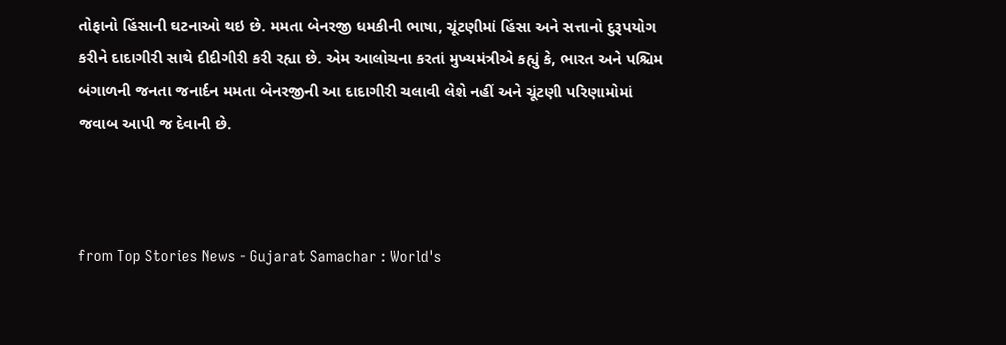તોફાનો હિંસાની ઘટનાઓ થઇ છે. મમતા બેનરજી ધમકીની ભાષા, ચૂંટણીમાં હિંસા અને સત્તાનો દુરૂપયોગ કરીને દાદાગીરી સાથે દીદીગીરી કરી રહ્યા છે. એમ આલોચના કરતાં મુખ્યમંત્રીએ કહ્યું કે, ભારત અને પશ્ચિમ બંગાળની જનતા જનાર્દન મમતા બેનરજીની આ દાદાગીરી ચલાવી લેશે નહીં અને ચૂંટણી પરિણામોમાં જવાબ આપી જ દેવાની છે.



from Top Stories News - Gujarat Samachar : World's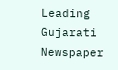Leading Gujarati Newspaper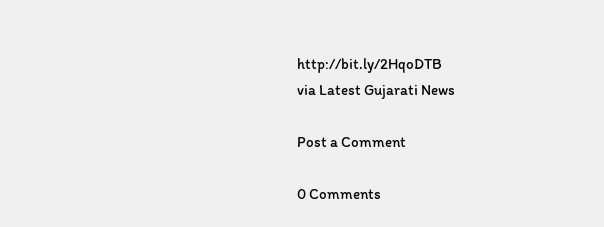http://bit.ly/2HqoDTB
via Latest Gujarati News

Post a Comment

0 Comments